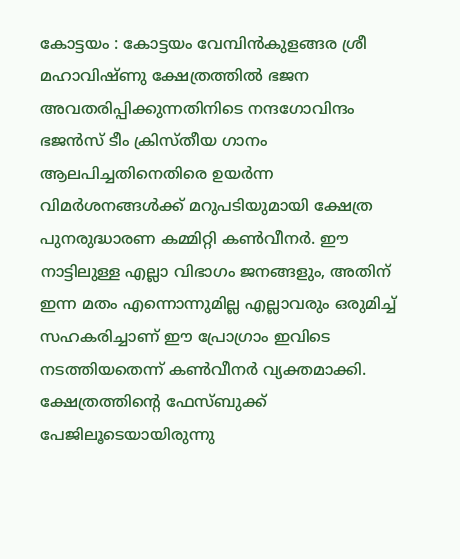കോട്ടയം : കോട്ടയം വേമ്പിൻകുളങ്ങര ശ്രീ മഹാവിഷ്ണു ക്ഷേത്രത്തിൽ ഭജന അവതരിപ്പിക്കുന്നതിനിടെ നന്ദഗോവിന്ദം ഭജൻസ് ടീം ക്രിസ്തീയ ഗാനം ആലപിച്ചതിനെതിരെ ഉയർന്ന വിമർശനങ്ങൾക്ക് മറുപടിയുമായി ക്ഷേത്ര പുനരുദ്ധാരണ കമ്മിറ്റി കൺവീനർ. ഈ നാട്ടിലുള്ള എല്ലാ വിഭാഗം ജനങ്ങളും, അതിന് ഇന്ന മതം എന്നൊന്നുമില്ല എല്ലാവരും ഒരുമിച്ച് സഹകരിച്ചാണ് ഈ പ്രോഗ്രാം ഇവിടെ നടത്തിയതെന്ന് കൺവീനർ വ്യക്തമാക്കി. ക്ഷേത്രത്തിന്റെ ഫേസ്ബുക്ക് പേജിലൂടെയായിരുന്നു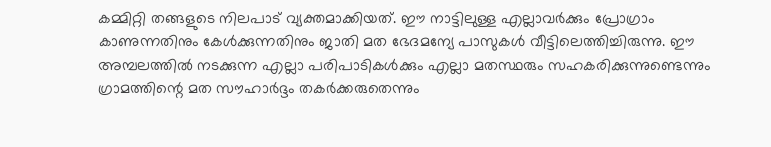കമ്മിറ്റി തങ്ങളുടെ നിലപാട് വ്യക്തമാക്കിയത്. ഈ നാട്ടിലുള്ള എല്ലാവർക്കും പ്രോഗ്രാം കാണുന്നതിനും കേൾക്കുന്നതിനും ജാതി മത ഭേദമന്യേ പാസുകൾ വീട്ടിലെത്തിച്ചിരുന്നു. ഈ അമ്പലത്തിൽ നടക്കുന്ന എല്ലാ പരിപാടികൾക്കും എല്ലാ മതസ്ഥരും സഹകരിക്കുന്നുണ്ടെന്നും ഗ്രാമത്തിന്റെ മത സൗഹാർദ്ദം തകർക്കരുതെന്നും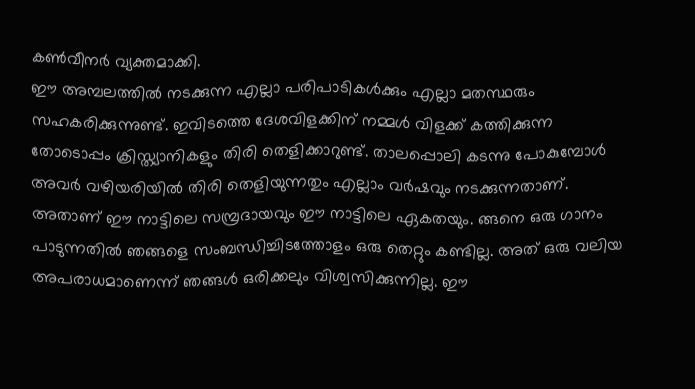കൺവീനർ വ്യക്തമാക്കി.
ഈ അമ്പലത്തിൽ നടക്കുന്ന എല്ലാ പരിപാടികൾക്കും എല്ലാ മതസ്ഥരും സഹകരിക്കുന്നുണ്ട്. ഇവിടത്തെ ദേശവിളക്കിന് നമ്മൾ വിളക്ക് കത്തിക്കുന്ന തോടൊപ്പം ക്രിസ്ത്യാനികളും തിരി തെളിക്കാറുണ്ട്. താലപ്പൊലി കടന്നു പോകുമ്പോൾ അവർ വഴിയരിയിൽ തിരി തെളിയുന്നതും എല്ലാം വർഷവും നടക്കുന്നതാണ്. അതാണ് ഈ നാട്ടിലെ സമ്പ്രദായവും ഈ നാട്ടിലെ ഏകതയും. ങ്ങനെ ഒരു ഗാനം പാടുന്നതിൽ ഞങ്ങളെ സംബന്ധിച്ചിടത്തോളം ഒരു തെറ്റും കണ്ടില്ല. അത് ഒരു വലിയ അപരാധമാണെന്ന് ഞങ്ങൾ ഒരിക്കലും വിശ്വസിക്കുന്നില്ല. ഈ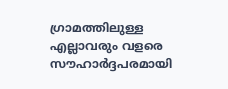ഗ്രാമത്തിലുള്ള എല്ലാവരും വളരെ സൗഹാർദ്ദപരമായി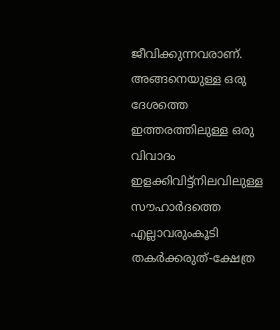ജീവിക്കുന്നവരാണ്. അങ്ങനെയുള്ള ഒരു ദേശത്തെ ഇത്തരത്തിലുള്ള ഒരു വിവാദം ഇളക്കിവിട്ട്നിലവിലുള്ള സൗഹാർദത്തെ എല്ലാവരുംകൂടി തകർക്കരുത്-ക്ഷേത്ര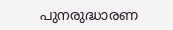പുനരുദ്ധാരണ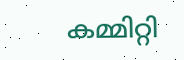കമ്മിറ്റി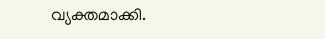വ്യക്തമാക്കി.